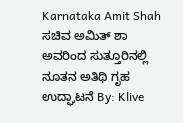Karnataka Amit Shah ಸಚಿವ ಅಮಿತ್ ಶಾ ಅವರಿಂದ ಸುತ್ತೂರಿನಲ್ಲಿ ನೂತನ ಅತಿಥಿ ಗೃಹ ಉದ್ಘಾಟನೆ By: Klive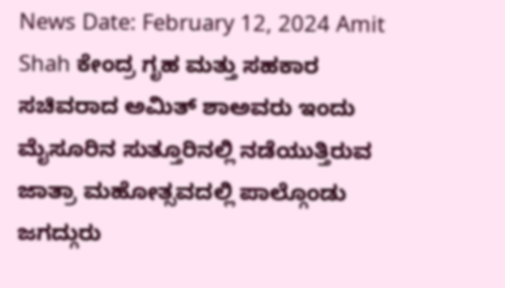News Date: February 12, 2024 Amit Shah ಕೇಂದ್ರ ಗೃಹ ಮತ್ತು ಸಹಕಾರ ಸಚಿವರಾದ ಅಮಿತ್ ಶಾಅವರು ಇಂದು ಮೈಸೂರಿನ ಸುತ್ತೂರಿನಲ್ಲಿ ನಡೆಯುತ್ತಿರುವ ಜಾತ್ರಾ ಮಹೋತ್ಸವದಲ್ಲಿ ಪಾಲ್ಗೊಂಡು ಜಗದ್ಗುರು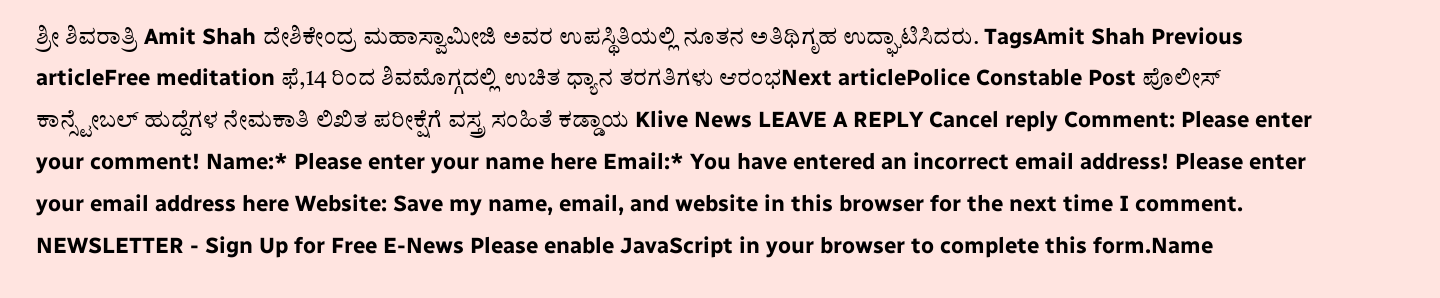ಶ್ರೀ ಶಿವರಾತ್ರಿ Amit Shah ದೇಶಿಕೇಂದ್ರ ಮಹಾಸ್ವಾಮೀಜಿ ಅವರ ಉಪಸ್ಥಿತಿಯಲ್ಲಿ ನೂತನ ಅತಿಥಿಗೃಹ ಉದ್ಘಾಟಿಸಿದರು. TagsAmit Shah Previous articleFree meditation ಫೆ,14 ರಿಂದ ಶಿವಮೊಗ್ಗದಲ್ಲಿ ಉಚಿತ ಧ್ಯಾನ ತರಗತಿಗಳು ಆರಂಭNext articlePolice Constable Post ಪೊಲೀಸ್ ಕಾನ್ಸ್ಟೇಬಲ್ ಹುದ್ದೆಗಳ ನೇಮಕಾತಿ ಲಿಖಿತ ಪರೀಕ್ಷೆಗೆ ವಸ್ತ್ರ ಸಂಹಿತೆ ಕಡ್ಡಾಯ Klive News LEAVE A REPLY Cancel reply Comment: Please enter your comment! Name:* Please enter your name here Email:* You have entered an incorrect email address! Please enter your email address here Website: Save my name, email, and website in this browser for the next time I comment. NEWSLETTER - Sign Up for Free E-News Please enable JavaScript in your browser to complete this form.Name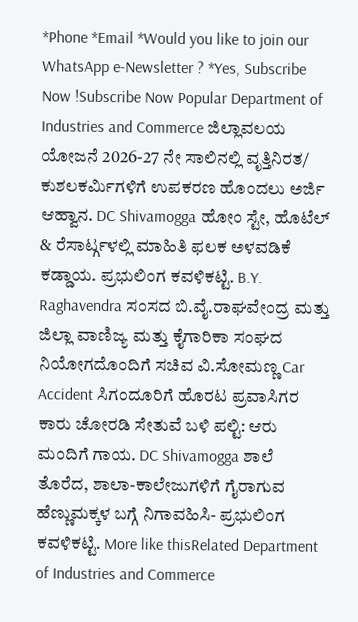*Phone *Email *Would you like to join our WhatsApp e-Newsletter ? *Yes, Subscribe Now !Subscribe Now Popular Department of Industries and Commerce ಜಿಲ್ಲಾವಲಯ ಯೋಜನೆ 2026-27 ನೇ ಸಾಲಿನಲ್ಲಿ ವೃತ್ತಿನಿರತ/ ಕುಶಲಕರ್ಮಿಗಳಿಗೆ ಉಪಕರಣ ಹೊಂದಲು ಅರ್ಜಿ ಆಹ್ವಾನ. DC Shivamogga ಹೋಂ ಸ್ಟೇ, ಹೊಟೆಲ್ & ರೆಸಾರ್ಟ್ಗಳಲ್ಲಿ ಮಾಹಿತಿ ಫಲಕ ಅಳವಡಿಕೆ ಕಡ್ಡಾಯ. ಪ್ರಭುಲಿಂಗ ಕವಳಿಕಟ್ಟಿ. B.Y. Raghavendra ಸಂಸದ ಬಿ.ವೈ.ರಾಘವೇಂದ್ರ ಮತ್ತು ಜಿಲ್ಲಾ ವಾಣಿಜ್ಯ ಮತ್ತು ಕೈಗಾರಿಕಾ ಸಂಘದ ನಿಯೋಗದೊಂದಿಗೆ ಸಚಿವ ವಿ.ಸೋಮಣ್ಣ Car Accident ಸಿಗಂದೂರಿಗೆ ಹೊರಟ ಪ್ರವಾಸಿಗರ ಕಾರು ಚೋರಡಿ ಸೇತುವೆ ಬಳಿ ಪಲ್ಟಿ: ಆರು ಮಂದಿಗೆ ಗಾಯ. DC Shivamogga ಶಾಲೆ ತೊರೆದ, ಶಾಲಾ-ಕಾಲೇಜುಗಳಿಗೆ ಗೈರಾಗುವ ಹೆಣ್ಣುಮಕ್ಕಳ ಬಗ್ಗೆ ನಿಗಾವಹಿಸಿ- ಪ್ರಭುಲಿಂಗ ಕವಳಿಕಟ್ಟಿ. More like thisRelated Department of Industries and Commerce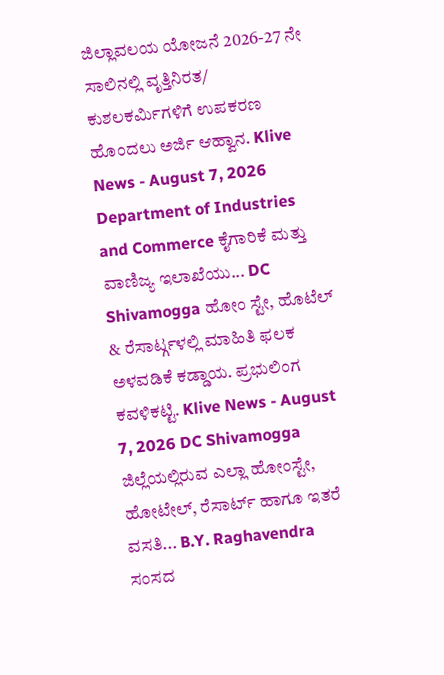ಜಿಲ್ಲಾವಲಯ ಯೋಜನೆ 2026-27 ನೇ ಸಾಲಿನಲ್ಲಿ ವೃತ್ತಿನಿರತ/ ಕುಶಲಕರ್ಮಿಗಳಿಗೆ ಉಪಕರಣ ಹೊಂದಲು ಅರ್ಜಿ ಆಹ್ವಾನ. Klive News - August 7, 2026 Department of Industries and Commerce ಕೈಗಾರಿಕೆ ಮತ್ತು ವಾಣಿಜ್ಯ ಇಲಾಖೆಯು... DC Shivamogga ಹೋಂ ಸ್ಟೇ, ಹೊಟೆಲ್ & ರೆಸಾರ್ಟ್ಗಳಲ್ಲಿ ಮಾಹಿತಿ ಫಲಕ ಅಳವಡಿಕೆ ಕಡ್ಡಾಯ. ಪ್ರಭುಲಿಂಗ ಕವಳಿಕಟ್ಟಿ. Klive News - August 7, 2026 DC Shivamogga ಜಿಲ್ಲೆಯಲ್ಲಿರುವ ಎಲ್ಲಾ ಹೋಂಸ್ಟೇ, ಹೋಟೇಲ್, ರೆಸಾರ್ಟ್ ಹಾಗೂ ಇತರೆ ವಸತಿ... B.Y. Raghavendra ಸಂಸದ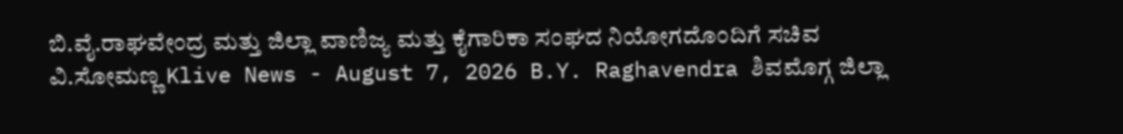ಬಿ.ವೈ.ರಾಘವೇಂದ್ರ ಮತ್ತು ಜಿಲ್ಲಾ ವಾಣಿಜ್ಯ ಮತ್ತು ಕೈಗಾರಿಕಾ ಸಂಘದ ನಿಯೋಗದೊಂದಿಗೆ ಸಚಿವ ವಿ.ಸೋಮಣ್ಣ Klive News - August 7, 2026 B.Y. Raghavendra ಶಿವಮೊಗ್ಗ ಜಿಲ್ಲಾ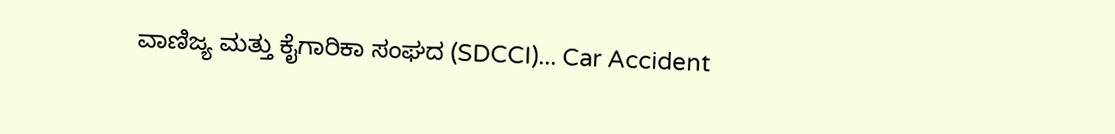ವಾಣಿಜ್ಯ ಮತ್ತು ಕೈಗಾರಿಕಾ ಸಂಘದ (SDCCI)... Car Accident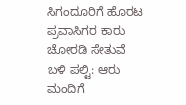ಸಿಗಂದೂರಿಗೆ ಹೊರಟ ಪ್ರವಾಸಿಗರ ಕಾರು ಚೋರಡಿ ಸೇತುವೆ ಬಳಿ ಪಲ್ಟಿ: ಆರು ಮಂದಿಗೆ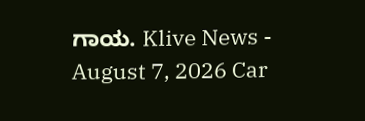ಗಾಯ. Klive News - August 7, 2026 Car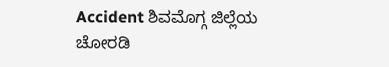Accident ಶಿವಮೊಗ್ಗ ಜಿಲ್ಲೆಯ ಚೋರಡಿ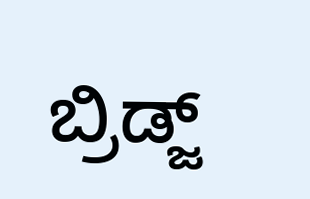ಬ್ರಿಡ್ಜ್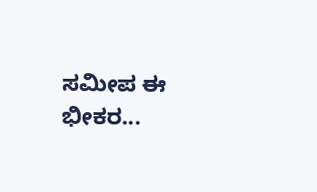ಸಮೀಪ ಈ ಭೀಕರ...